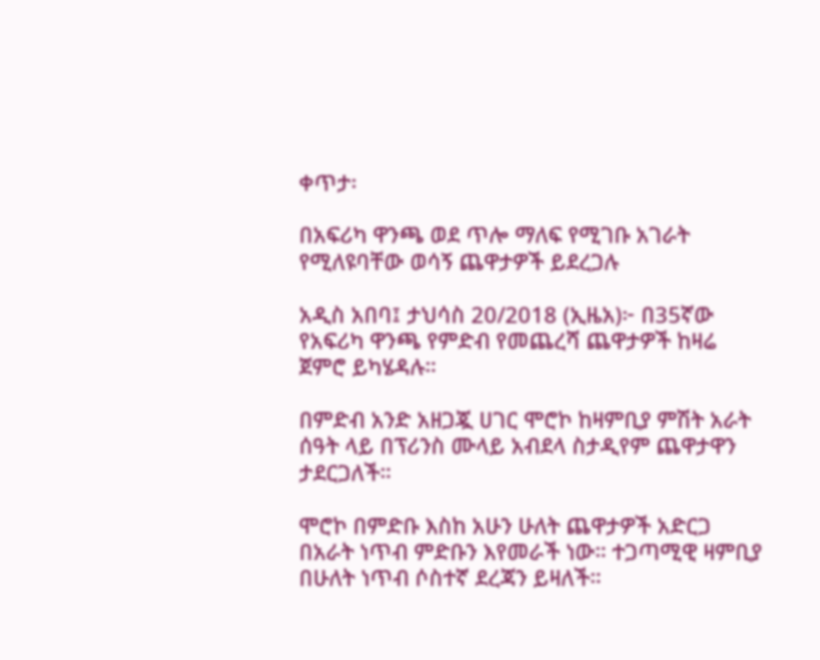ቀጥታ፡

በአፍሪካ ዋንጫ ወደ ጥሎ ማለፍ የሚገቡ አገራት የሚለዩባቸው ወሳኝ ጨዋታዎች ይደረጋሉ

አዲስ አበባ፤ ታህሳስ 20/2018 (ኢዜአ)፦ በ35ኛው የአፍሪካ ዋንጫ የምድብ የመጨረሻ ጨዋታዎች ከዛሬ ጀምሮ ይካሄዳሉ።

በምድብ አንድ አዘጋጇ ሀገር ሞሮኮ ከዛምቢያ ምሽት አራት ሰዓት ላይ በፕሪንስ ሙላይ አብደላ ስታዲየም ጨዋታዋን ታደርጋለች።

ሞሮኮ በምድቡ እስከ አሁን ሁለት ጨዋታዎች አድርጋ በአራት ነጥብ ምድቡን እየመራች ነው። ተጋጣሚዊ ዛምቢያ በሁለት ነጥብ ሶስተኛ ደረጃን ይዛለች።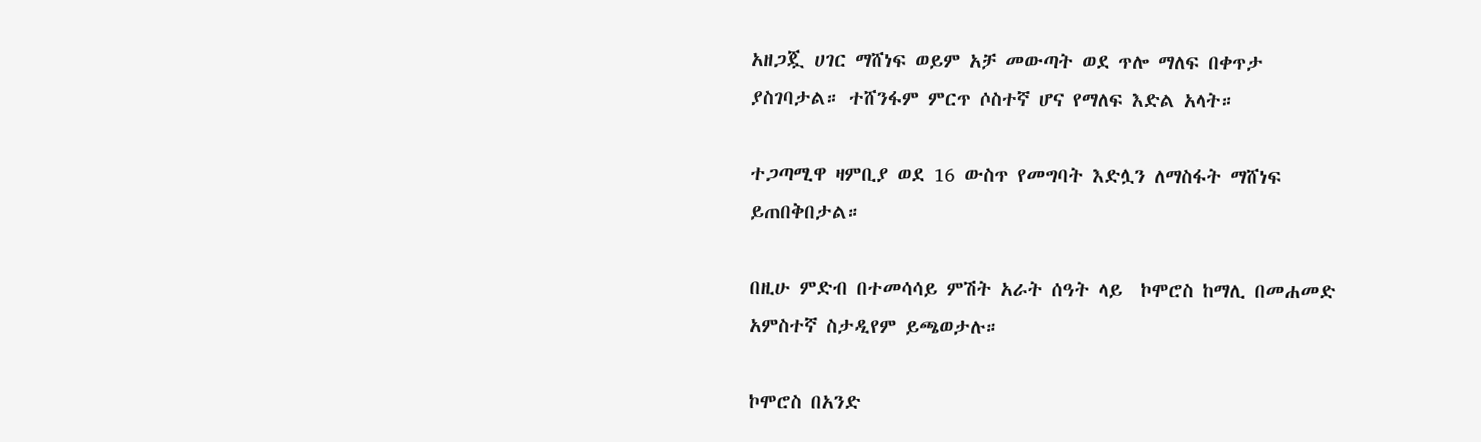አዘጋጇ ሀገር ማሸነፍ ወይም አቻ መውጣት ወደ ጥሎ ማለፍ በቀጥታ ያስገባታል። ተሸንፋም ምርጥ ሶስተኛ ሆና የማለፍ እድል አላት።

ተጋጣሚዋ ዛምቢያ ወደ 16 ውስጥ የመግባት እድሏን ለማስፋት ማሸነፍ ይጠበቅበታል።

በዚሁ ምድብ በተመሳሳይ ምሽት አራት ሰዓት ላይ  ኮሞሮስ ከማሊ በመሐመድ አምስተኛ ስታዲየም ይጫወታሉ።

ኮሞሮስ በአንድ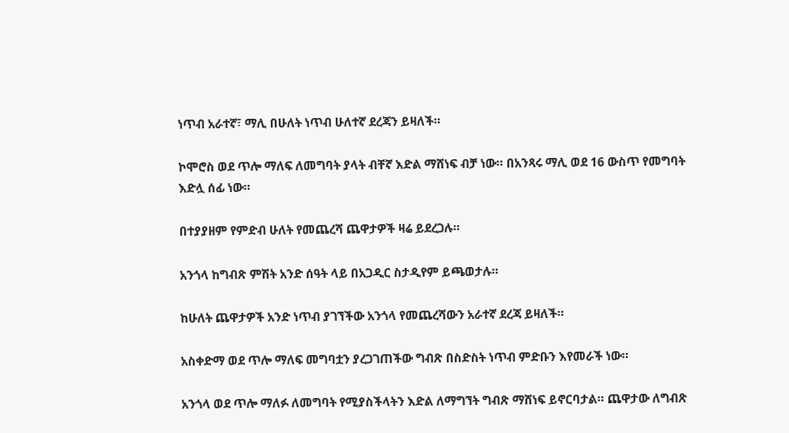ነጥብ አራተኛ፣ ማሊ በሁለት ነጥብ ሁለተኛ ደረጃን ይዛለች።

ኮሞሮስ ወደ ጥሎ ማለፍ ለመግባት ያላት ብቸኛ እድል ማሸነፍ ብቻ ነው። በአንጻሩ ማሊ ወደ 16 ውስጥ የመግባት እድሏ ሰፊ ነው።

በተያያዘም የምድብ ሁለት የመጨረሻ ጨዋታዎች ዛሬ ይደረጋሉ።

አንጎላ ከግብጽ ምሽት አንድ ሰዓት ላይ በአጋዲር ስታዲየም ይጫወታሉ።

ከሁለት ጨዋታዎች አንድ ነጥብ ያገኘችው አንጎላ የመጨረሻውን አራተኛ ደረጃ ይዛለች።

አስቀድማ ወደ ጥሎ ማለፍ መግባቷን ያረጋገጠችው ግብጽ በስድስት ነጥብ ምድቡን እየመራች ነው።

አንጎላ ወደ ጥሎ ማለፉ ለመግባት የሚያስችላትን እድል ለማግኘት ግብጽ ማሸነፍ ይኖርባታል። ጨዋታው ለግብጽ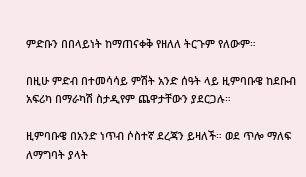ምድቡን በበላይነት ከማጠናቀቅ የዘለለ ትርጉም የለውም።

በዚሁ ምድብ በተመሳሳይ ምሽት አንድ ሰዓት ላይ ዚምባቡዌ ከደቡብ አፍሪካ በማራካሽ ስታዲየም ጨዋታቸውን ያደርጋሉ።

ዚምባቡዌ በአንድ ነጥብ ሶስተኛ ደረጃን ይዛለች። ወደ ጥሎ ማለፍ ለማግባት ያላት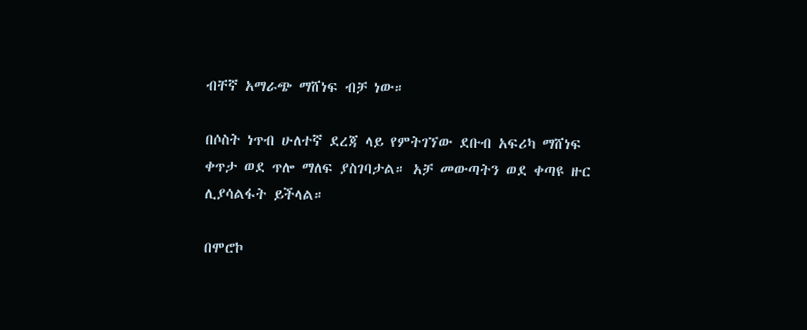ብቸኛ አማራጭ ማሸነፍ ብቻ ነው።

በሶስት ነጥብ ሁለተኛ ደረጃ ላይ የምትገኘው ደቡብ አፍሪካ ማሸነፍ ቀጥታ ወደ ጥሎ ማለፍ ያስገባታል። አቻ መውጣትን ወደ ቀጣዩ ዙር ሊያሳልፋት ይችላል።

በሞሮኮ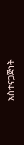አስተናጋጅነት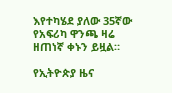እየተካሄደ ያለው 35ኛው የአፍሪካ ዋንጫ ዛሬ ዘጠነኛ ቀኑን ይዟል።

የኢትዮጵያ ዜና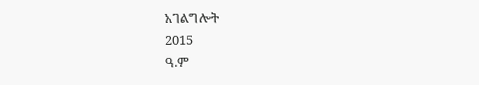አገልግሎት
2015
ዓ.ም